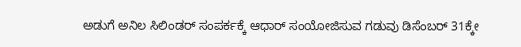ಅಡುಗೆ ಅನಿಲ ಸಿಲಿಂಡರ್ ಸಂಪರ್ಕಕ್ಕೆ ಆಧಾರ್ ಸಂಯೋಜಿಸುವ ಗಡುವು ಡಿಸೆಂಬರ್ 31ಕ್ಕೇ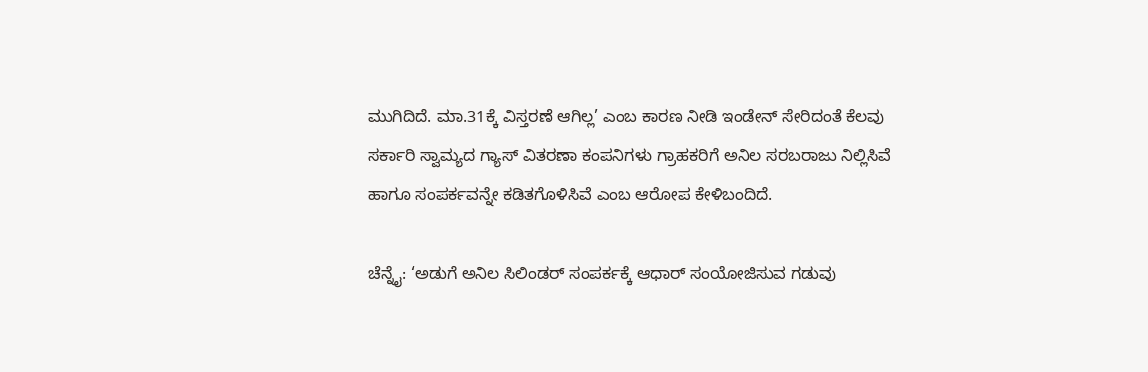ಮುಗಿದಿದೆ. ಮಾ.31ಕ್ಕೆ ವಿಸ್ತರಣೆ ಆಗಿಲ್ಲ’ ಎಂಬ ಕಾರಣ ನೀಡಿ ಇಂಡೇನ್ ಸೇರಿದಂತೆ ಕೆಲವು ಸರ್ಕಾರಿ ಸ್ವಾಮ್ಯದ ಗ್ಯಾಸ್ ವಿತರಣಾ ಕಂಪನಿಗಳು ಗ್ರಾಹಕರಿಗೆ ಅನಿಲ ಸರಬರಾಜು ನಿಲ್ಲಿಸಿವೆ ಹಾಗೂ ಸಂಪರ್ಕವನ್ನೇ ಕಡಿತಗೊಳಿಸಿವೆ ಎಂಬ ಆರೋಪ ಕೇಳಿಬಂದಿದೆ.

ಚೆನ್ನೈ: ‘ಅಡುಗೆ ಅನಿಲ ಸಿಲಿಂಡರ್ ಸಂಪರ್ಕಕ್ಕೆ ಆಧಾರ್ ಸಂಯೋಜಿಸುವ ಗಡುವು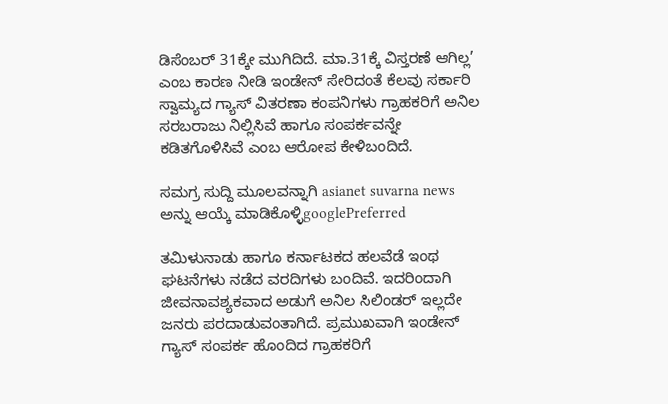ಡಿಸೆಂಬರ್ 31ಕ್ಕೇ ಮುಗಿದಿದೆ. ಮಾ.31ಕ್ಕೆ ವಿಸ್ತರಣೆ ಆಗಿಲ್ಲ’ ಎಂಬ ಕಾರಣ ನೀಡಿ ಇಂಡೇನ್ ಸೇರಿದಂತೆ ಕೆಲವು ಸರ್ಕಾರಿ ಸ್ವಾಮ್ಯದ ಗ್ಯಾಸ್ ವಿತರಣಾ ಕಂಪನಿಗಳು ಗ್ರಾಹಕರಿಗೆ ಅನಿಲ ಸರಬರಾಜು ನಿಲ್ಲಿಸಿವೆ ಹಾಗೂ ಸಂಪರ್ಕವನ್ನೇ ಕಡಿತಗೊಳಿಸಿವೆ ಎಂಬ ಆರೋಪ ಕೇಳಿಬಂದಿದೆ.

ಸಮಗ್ರ ಸುದ್ದಿ ಮೂಲವನ್ನಾಗಿ asianet suvarna news ಅನ್ನು ಆಯ್ಕೆ ಮಾಡಿಕೊಳ್ಳಿgooglePreferred

ತಮಿಳುನಾಡು ಹಾಗೂ ಕರ್ನಾಟಕದ ಹಲವೆಡೆ ಇಂಥ ಘಟನೆಗಳು ನಡೆದ ವರದಿಗಳು ಬಂದಿವೆ. ಇದರಿಂದಾಗಿ ಜೀವನಾವಶ್ಯಕವಾದ ಅಡುಗೆ ಅನಿಲ ಸಿಲಿಂಡರ್ ಇಲ್ಲದೇ ಜನರು ಪರದಾಡುವಂತಾಗಿದೆ. ಪ್ರಮುಖವಾಗಿ ಇಂಡೇನ್ ಗ್ಯಾಸ್ ಸಂಪರ್ಕ ಹೊಂದಿದ ಗ್ರಾಹಕರಿಗೆ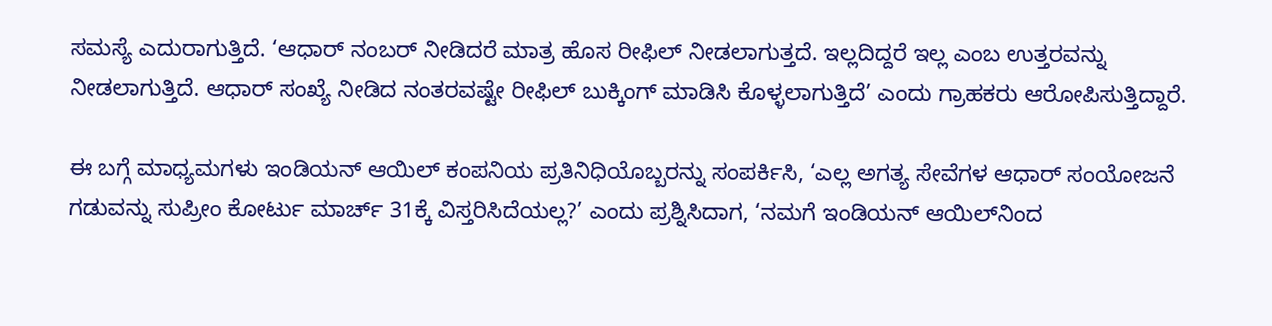ಸಮಸ್ಯೆ ಎದುರಾಗುತ್ತಿದೆ. ‘ಆಧಾರ್ ನಂಬರ್ ನೀಡಿದರೆ ಮಾತ್ರ ಹೊಸ ರೀಫಿಲ್ ನೀಡಲಾಗುತ್ತದೆ. ಇಲ್ಲದಿದ್ದರೆ ಇಲ್ಲ ಎಂಬ ಉತ್ತರವನ್ನು ನೀಡಲಾಗುತ್ತಿದೆ. ಆಧಾರ್ ಸಂಖ್ಯೆ ನೀಡಿದ ನಂತರವಷ್ಟೇ ರೀಫಿಲ್ ಬುಕ್ಕಿಂಗ್ ಮಾಡಿಸಿ ಕೊಳ್ಳಲಾಗುತ್ತಿದೆ’ ಎಂದು ಗ್ರಾಹಕರು ಆರೋಪಿಸುತ್ತಿದ್ದಾರೆ.

ಈ ಬಗ್ಗೆ ಮಾಧ್ಯಮಗಳು ಇಂಡಿಯನ್ ಆಯಿಲ್ ಕಂಪನಿಯ ಪ್ರತಿನಿಧಿಯೊಬ್ಬರನ್ನು ಸಂಪರ್ಕಿಸಿ, ‘ಎಲ್ಲ ಅಗತ್ಯ ಸೇವೆಗಳ ಆಧಾರ್ ಸಂಯೋಜನೆ ಗಡುವನ್ನು ಸುಪ್ರೀಂ ಕೋರ್ಟು ಮಾರ್ಚ್ 31ಕ್ಕೆ ವಿಸ್ತರಿಸಿದೆಯಲ್ಲ?’ ಎಂದು ಪ್ರಶ್ನಿಸಿದಾಗ, ‘ನಮಗೆ ಇಂಡಿಯನ್ ಆಯಿಲ್‌ನಿಂದ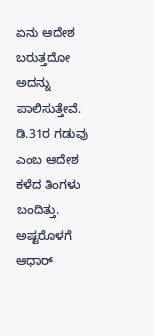ಏನು ಆದೇಶ ಬರುತ್ತದೋ ಅದನ್ನು ಪಾಲಿಸುತ್ತೇವೆ. ಡಿ.31ರ ಗಡುವು ಎಂಬ ಆದೇಶ ಕಳೆದ ತಿಂಗಳು ಬಂದಿತ್ತು. ಅಷ್ಟರೊಳಗೆ ಆಧಾರ್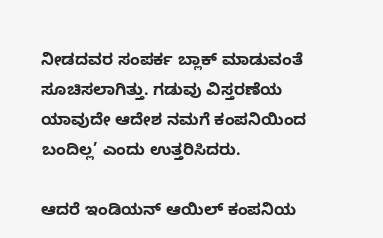ನೀಡದವರ ಸಂಪರ್ಕ ಬ್ಲಾಕ್ ಮಾಡುವಂತೆ ಸೂಚಿಸಲಾಗಿತ್ತು. ಗಡುವು ವಿಸ್ತರಣೆಯ ಯಾವುದೇ ಆದೇಶ ನಮಗೆ ಕಂಪನಿಯಿಂದ ಬಂದಿಲ್ಲ’ ಎಂದು ಉತ್ತರಿಸಿದರು.

ಆದರೆ ಇಂಡಿಯನ್ ಆಯಿಲ್ ಕಂಪನಿಯ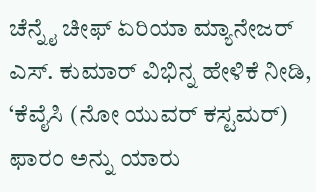ಚೆನ್ನೈ ಚೀಫ್ ಏರಿಯಾ ಮ್ಯಾನೇಜರ್ ಎಸ್. ಕುಮಾರ್ ವಿಭಿನ್ನ ಹೇಳಿಕೆ ನೀಡಿ, ‘ಕೆವೈಸಿ (ನೋ ಯುವರ್ ಕಸ್ಟಮರ್) ಫಾರಂ ಅನ್ನು ಯಾರು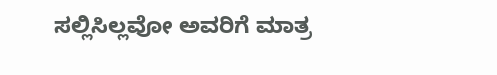ಸಲ್ಲಿಸಿಲ್ಲವೋ ಅವರಿಗೆ ಮಾತ್ರ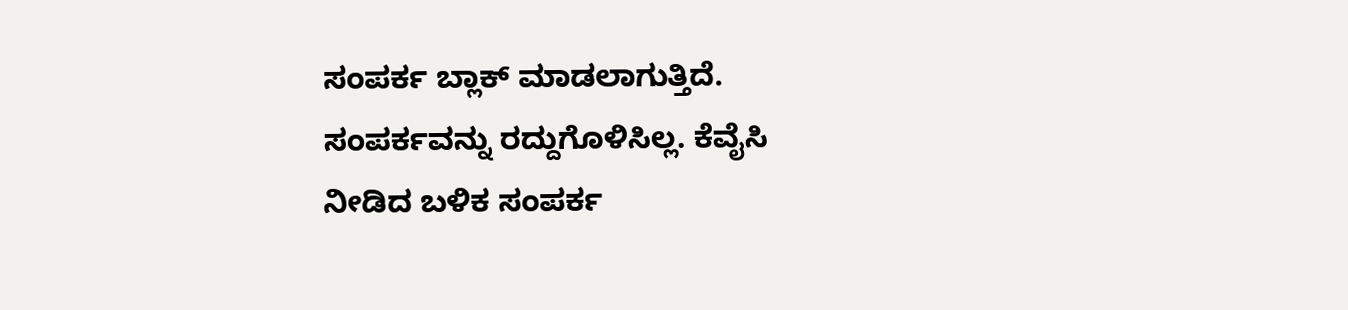ಸಂಪರ್ಕ ಬ್ಲಾಕ್ ಮಾಡಲಾಗುತ್ತಿದೆ. ಸಂಪರ್ಕವನ್ನು ರದ್ದುಗೊಳಿಸಿಲ್ಲ. ಕೆವೈಸಿ ನೀಡಿದ ಬಳಿಕ ಸಂಪರ್ಕ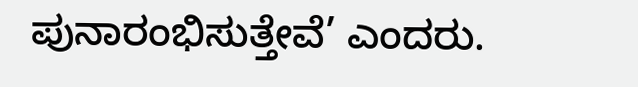ಪುನಾರಂಭಿಸುತ್ತೇವೆ’ ಎಂದರು.